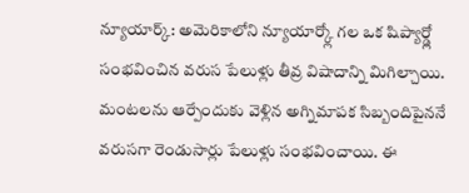న్యూయార్క్: అమెరికాలోని న్యూయార్క్లో గల ఒక షిప్యార్డ్లో సంభవించిన వరుస పేలుళ్లు తీవ్ర విషాదాన్ని మిగిల్చాయి. మంటలను ఆర్పేందుకు వెళ్లిన అగ్నిమాపక సిబ్బందిపైననే వరుసగా రెండుసార్లు పేలుళ్లు సంభవించాయి. ఈ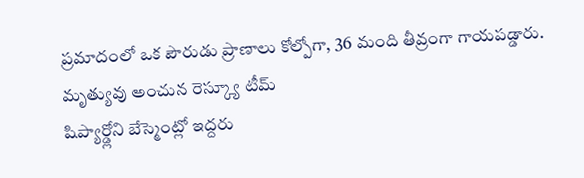ప్రమాదంలో ఒక పౌరుడు ప్రాణాలు కోల్పోగా, 36 మంది తీవ్రంగా గాయపడ్డారు.
మృత్యువు అంచున రెస్క్యూ టీమ్
షిప్యార్డ్లోని బేస్మెంట్లో ఇద్దరు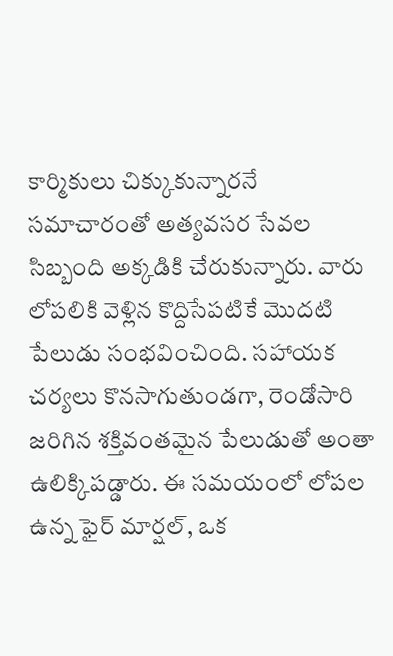కార్మికులు చిక్కుకున్నారనే సమాచారంతో అత్యవసర సేవల సిబ్బంది అక్కడికి చేరుకున్నారు. వారు లోపలికి వెళ్లిన కొద్దిసేపటికే మొదటి పేలుడు సంభవించింది. సహాయక చర్యలు కొనసాగుతుండగా, రెండోసారి జరిగిన శక్తివంతమైన పేలుడుతో అంతా ఉలిక్కిపడ్డారు. ఈ సమయంలో లోపల ఉన్న ఫైర్ మార్షల్, ఒక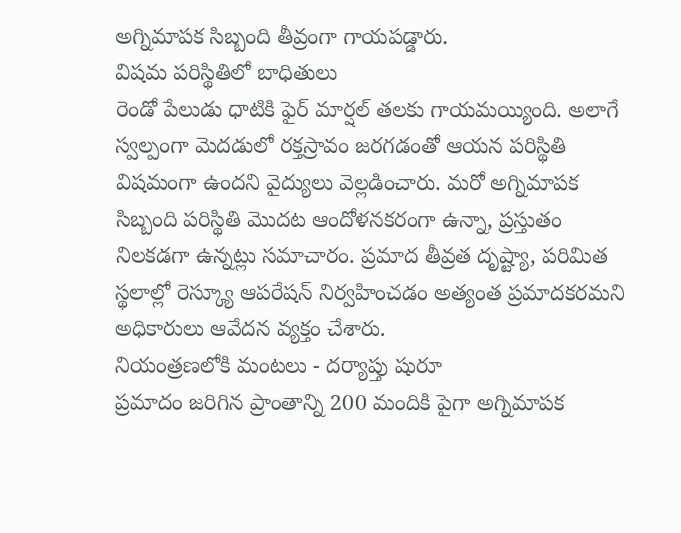అగ్నిమాపక సిబ్బంది తీవ్రంగా గాయపడ్డారు.
విషమ పరిస్థితిలో బాధితులు
రెండో పేలుడు ధాటికి ఫైర్ మార్షల్ తలకు గాయమయ్యింది. అలాగే స్వల్పంగా మెదడులో రక్తస్రావం జరగడంతో ఆయన పరిస్థితి విషమంగా ఉందని వైద్యులు వెల్లడించారు. మరో అగ్నిమాపక సిబ్బంది పరిస్థితి మొదట ఆందోళనకరంగా ఉన్నా, ప్రస్తుతం నిలకడగా ఉన్నట్లు సమాచారం. ప్రమాద తీవ్రత దృష్ట్యా, పరిమిత స్థలాల్లో రెస్క్యూ ఆపరేషన్ నిర్వహించడం అత్యంత ప్రమాదకరమని అధికారులు ఆవేదన వ్యక్తం చేశారు.
నియంత్రణలోకి మంటలు - దర్యాప్తు షురూ
ప్రమాదం జరిగిన ప్రాంతాన్ని 200 మందికి పైగా అగ్నిమాపక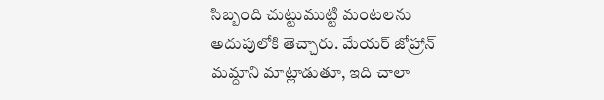సిబ్బంది చుట్టుముట్టి మంటలను అదుపులోకి తెచ్చారు. మేయర్ జోహ్రాన్ మమ్దాని మాట్లాడుతూ, ఇది చాలా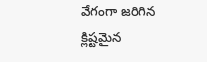వేగంగా జరిగిన క్లిష్టమైన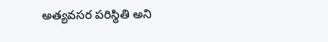అత్యవసర పరిస్థితి అని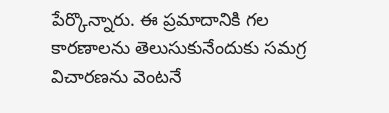పేర్కొన్నారు. ఈ ప్రమాదానికి గల కారణాలను తెలుసుకునేందుకు సమగ్ర విచారణను వెంటనే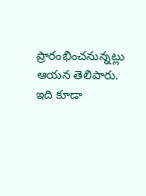ప్రారంభించనున్నట్లు ఆయన తెలిపారు.
ఇది కూడా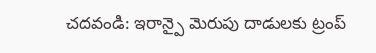చదవండి: ఇరాన్పై మెరుపు దాడులకు ట్రంప్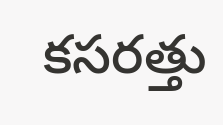కసరత్తు